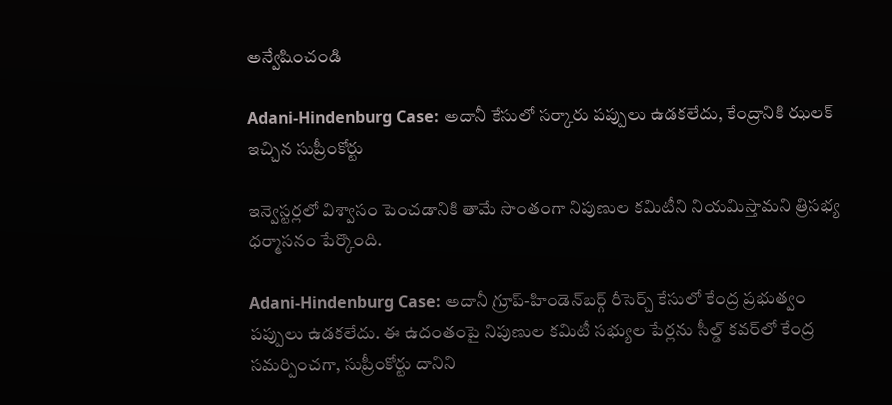అన్వేషించండి

Adani-Hindenburg Case: అదానీ కేసులో సర్కారు పప్పులు ఉడకలేదు, కేంద్రానికి ఝలక్‌ ఇచ్చిన సుప్రీంకోర్టు

ఇన్వెస్టర్లలో విశ్వాసం పెంచడానికి తామే సొంతంగా నిపుణుల కమిటీని నియమిస్తామని త్రిసభ్య ధర్మాసనం పేర్కొంది.

Adani-Hindenburg Case: అదానీ గ్రూప్‌-హిండెన్‌బర్గ్‌ రీసెర్చ్‌ కేసులో కేంద్ర ప్రభుత్వం పప్పులు ఉడకలేదు. ఈ ఉదంతంపై నిపుణుల కమిటీ సభ్యుల పేర్లను సీల్డ్‌ కవర్‌లో కేంద్ర సమర్పించగా, సుప్రీంకోర్టు దానిని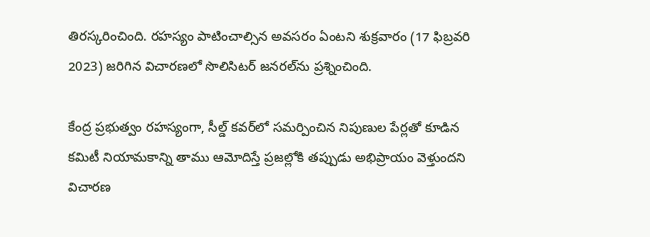తిరస్కరించింది. రహస్యం పాటించాల్సిన అవసరం ఏంటని శుక్రవారం (17 ఫిబ్రవరి 2023) జరిగిన విచారణలో సొలిసిటర్‌ జనరల్‌ను ప్రశ్నించింది.

కేంద్ర ప్రభుత్వం రహస్యంగా, సీల్డ్‌ కవర్‌లో సమర్పించిన నిపుణుల పేర్లతో కూడిన కమిటీ నియామకాన్ని తాము ఆమోదిస్తే ప్రజల్లోకి తప్పుడు అభిప్రాయం వెళ్తుందని విచారణ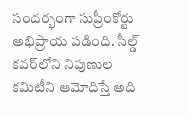సందర్భంగా సుప్రీంకోర్టు అభిప్రాయ పడింది. సీల్డ్‌ కవర్‌లోని నిపుణుల కమిటీని ఆమోదిస్తే అది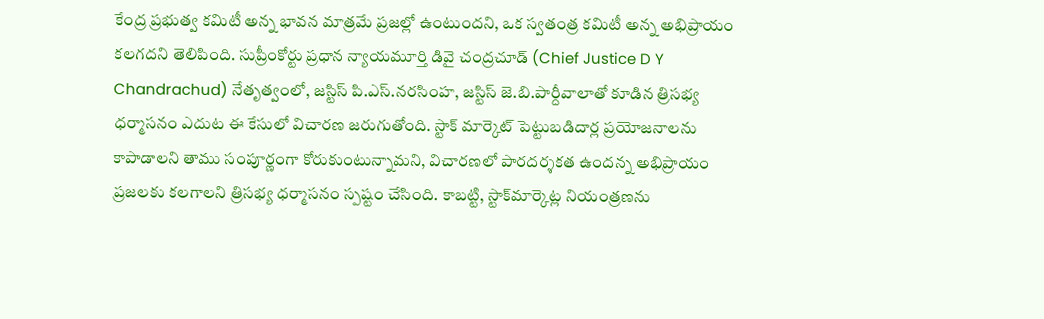కేంద్ర ప్రభుత్వ కమిటీ అన్న భావన మాత్రమే ప్రజల్లో ఉంటుందని, ఒక స్వతంత్ర కమిటీ అన్న అభిప్రాయం కలగదని తెలిపింది. సుప్రీంకోర్టు ప్రధాన న్యాయమూర్తి డివై చంద్రచూడ్ ‍‌(Chief Justice D Y Chandrachud) నేతృత్వంలో, జస్టిస్‌ పి.ఎస్‌.నరసింహ, జస్టిస్‌ జె.బి.పార్దీవాలాతో కూడిన త్రిసభ్య ధర్మాసనం ఎదుట ఈ కేసులో విచారణ జరుగుతోంది. స్టాక్‌ మార్కెట్‌ పెట్టుబడిదార్ల ప్రయోజనాలను కాపాడాలని తాము సంపూర్ణంగా కోరుకుంటున్నామని, విచారణలో పారదర్శకత ఉందన్న అభిప్రాయం ప్రజలకు కలగాలని త్రిసభ్య ధర్మాసనం స్పష్టం చేసింది. కాబట్టి, స్టాక్‌మార్కెట్ల నియంత్రణను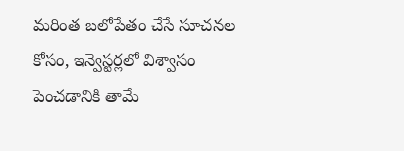మరింత బలోపేతం చేసే సూచనల కోసం, ఇన్వెస్టర్లలో విశ్వాసం పెంచడానికి తామే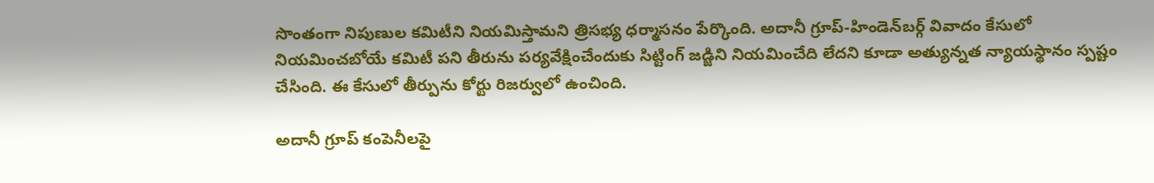సొంతంగా నిపుణుల కమిటీని నియమిస్తామని త్రిసభ్య ధర్మాసనం పేర్కొంది. అదానీ గ్రూప్‌-హిండెన్‌బర్గ్‌ వివాదం కేసులో నియమించబోయే కమిటీ పని తీరును పర్యవేక్షించేందుకు సిట్టింగ్‌ జడ్జిని నియమించేది లేదని కూడా అత్యున్నత న్యాయస్థానం స్పష్టం చేసింది. ఈ కేసులో తీర్పును కోర్టు రిజర్వులో ఉంచింది.

అదానీ గ్రూప్‌ కంపెనీలపై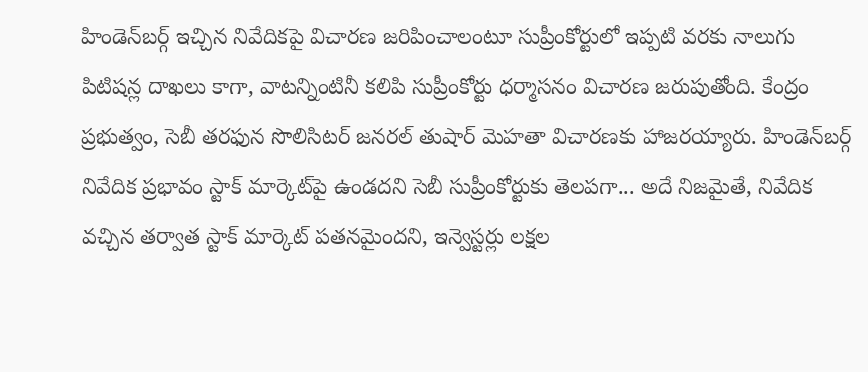హిండెన్‌బర్గ్‌ ఇచ్చిన నివేదికపై విచారణ జరిపించాలంటూ సుప్రీంకోర్టులో ఇప్పటి వరకు నాలుగు పిటిషన్ల దాఖలు కాగా, వాటన్నింటినీ కలిపి సుప్రీంకోర్టు ధర్మాసనం విచారణ జరుపుతోంది. కేంద్రం ప్రభుత్వం, సెబీ తరఫున సొలిసిటర్‌ జనరల్‌ తుషార్‌ మెహతా విచారణకు హాజరయ్యారు. హిండెన్‌బర్గ్‌ నివేదిక ప్రభావం స్టాక్‌ మార్కెట్‌పై ఉండదని సెబీ సుప్రీంకోర్టుకు తెలపగా... అదే నిజమైతే, నివేదిక వచ్చిన తర్వాత స్టాక్‌ మార్కెట్‌ పతనమైందని, ఇన్వెస్టర్లు లక్షల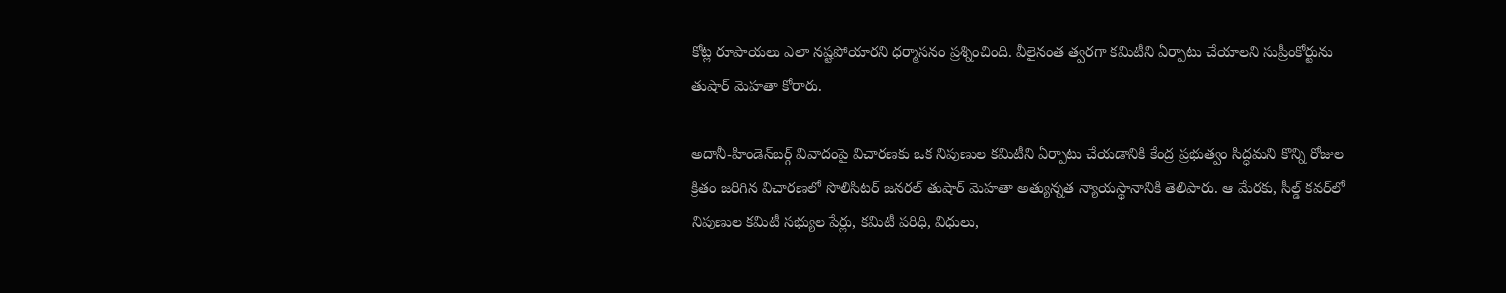కోట్ల రూపాయలు ఎలా నష్టపోయారని ధర్మాసనం ప్రశ్నించింది. వీలైనంత త్వరగా కమిటీని ఏర్పాటు చేయాలని సుప్రీంకోర్టును తుషార్‌ మెహతా కోరారు.

అదానీ-హిండెన్‌బర్గ్‌ వివాదంపై విచారణకు ఒక నిపుణుల కమిటీని ఏర్పాటు చేయడానికి కేంద్ర ప్రభుత్వం సిద్ధమని కొన్ని రోజుల క్రితం జరిగిన విచారణలో సొలిసిటర్‌ జనరల్‌ తుషార్‌ మెహతా అత్యున్నత న్యాయస్థానానికి తెలిపారు. ఆ మేరకు, సీల్డ్‌ కవర్‌లో నిపుణుల కమిటీ సభ్యుల పేర్లు, కమిటీ పరిధి, విధులు,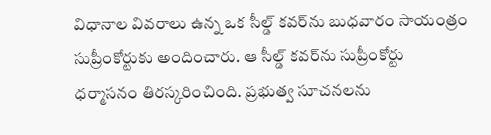విధానాల వివరాలు ఉన్న ఒక సీల్డ్‌ కవర్‌ను బుధవారం సాయంత్రం సుప్రీంకోర్టుకు అందించారు. ఆ సీల్డ్‌ కవర్‌ను సుప్రీంకోర్టు ధర్మాసనం తిరస్కరించింది. ప్రభుత్వ సూచనలను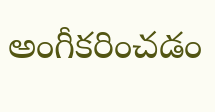అంగీకరించడం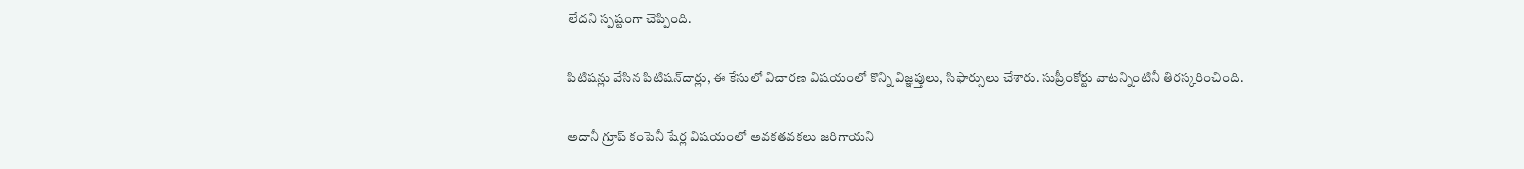లేదని స్పష్టంగా చెప్పింది.

పిటిషన్లు వేసిన పిటిషన్‌దార్లు, ఈ కేసులో విచారణ విషయంలో కొన్ని విజ్ఞప్తులు, సిఫార్సులు చేశారు. సుప్రీంకోర్టు వాటన్నింటినీ తిరస్కరించింది.

అదానీ గ్రూప్‌ కంపెనీ షేర్ల విషయంలో అవకతవకలు జరిగాయని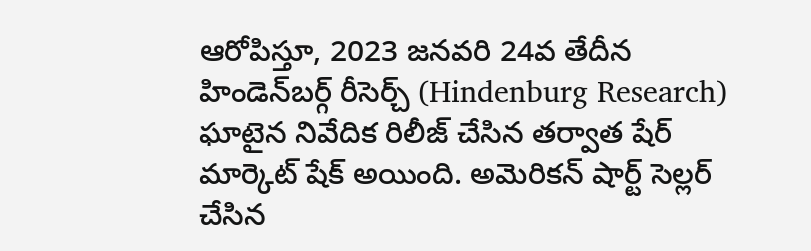ఆరోపిస్తూ, 2023 జనవరి 24వ తేదీన హిండెన్‌బర్గ్ రీసెర్చ్ (Hindenburg Research) ఘాటైన నివేదిక రిలీజ్‌ చేసిన తర్వాత షేర్‌ మార్కెట్‌ షేక్‌ అయింది. అమెరికన్ షార్ట్ సెల్లర్ చేసిన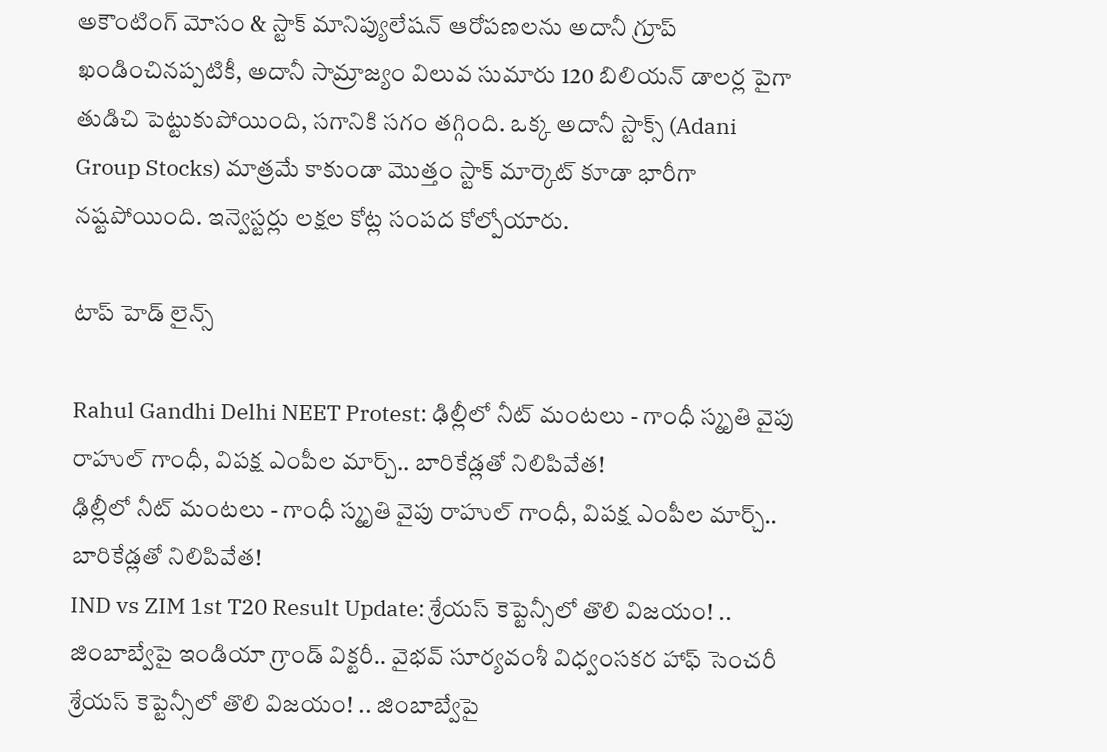అకౌంటింగ్ మోసం & స్టాక్ మానిప్యులేషన్ ఆరోపణలను అదానీ గ్రూప్ ఖండించినప్పటికీ, అదానీ సామ్రాజ్యం విలువ సుమారు 120 బిలియన్‌ డాలర్ల పైగా తుడిచి పెట్టుకుపోయింది, సగానికి సగం తగ్గింది. ఒక్క అదానీ స్టాక్స్‌ ‍‌(Adani Group Stocks) మాత్రమే కాకుండా మొత్తం స్టాక్‌ మార్కెట్‌ కూడా భారీగా నష్టపోయింది. ఇన్వెస్టర్లు లక్షల కోట్ల సంపద కోల్పోయారు.

టాప్ హెడ్ లైన్స్

Rahul Gandhi Delhi NEET Protest: ఢిల్లీలో నీట్ మంటలు - గాంధీ స్మృతి వైపు రాహుల్ గాంధీ, విపక్ష ఎంపీల మార్చ్.. బారికేడ్లతో నిలిపివేత!
ఢిల్లీలో నీట్ మంటలు - గాంధీ స్మృతి వైపు రాహుల్ గాంధీ, విపక్ష ఎంపీల మార్చ్.. బారికేడ్లతో నిలిపివేత!
IND vs ZIM 1st T20 Result Update: శ్రేయస్ కెప్టెన్సీలో తొలి విజయం! .. జింబాబ్వేపై ఇండియా గ్రాండ్ విక్టరీ.. వైభవ్ సూర్యవంశీ విధ్వంసకర హాఫ్ సెంచరీ
శ్రేయస్ కెప్టెన్సీలో తొలి విజయం! .. జింబాబ్వేపై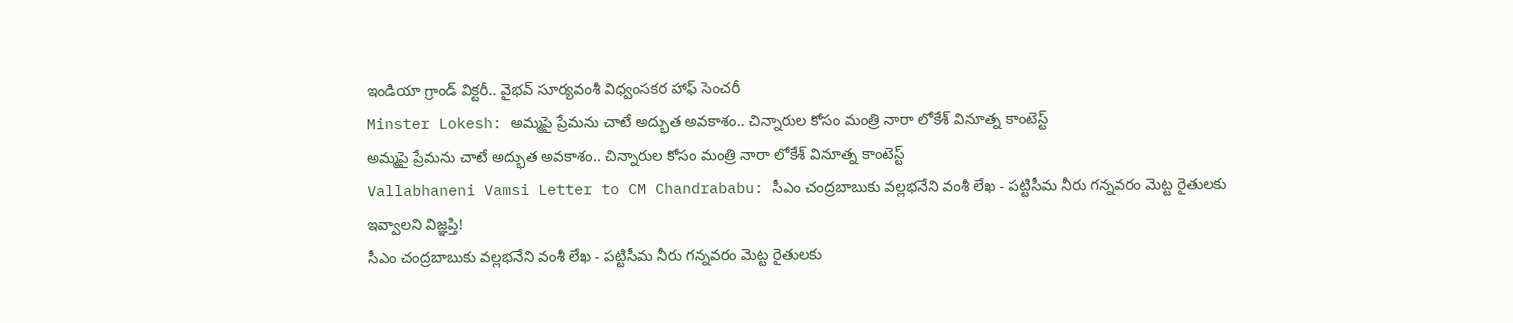ఇండియా గ్రాండ్ విక్టరీ.. వైభవ్ సూర్యవంశీ విధ్వంసకర హాఫ్ సెంచరీ
Minster Lokesh: అమ్మపై ప్రేమను చాటే అద్భుత అవకాశం.. చిన్నారుల కోసం మంత్రి నారా లోకేశ్ వినూత్న కాంటెస్ట్
అమ్మపై ప్రేమను చాటే అద్భుత అవకాశం.. చిన్నారుల కోసం మంత్రి నారా లోకేశ్ వినూత్న కాంటెస్ట్
Vallabhaneni Vamsi Letter to CM Chandrababu: సీఎం చంద్రబాబుకు వల్లభనేని వంశీ లేఖ - పట్టిసీమ నీరు గన్నవరం మెట్ట రైతులకు ఇవ్వాలని విజ్ఞప్తి!
సీఎం చంద్రబాబుకు వల్లభనేని వంశీ లేఖ - పట్టిసీమ నీరు గన్నవరం మెట్ట రైతులకు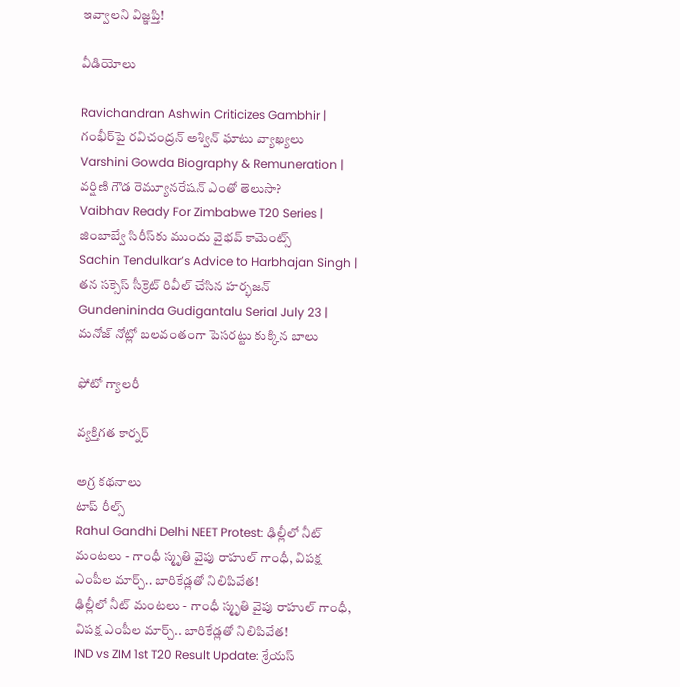ఇవ్వాలని విజ్ఞప్తి!

వీడియోలు

Ravichandran Ashwin Criticizes Gambhir | గంభీర్‌పై రవిచంద్రన్ అశ్విన్ ఘాటు వ్యాఖ్యలు
Varshini Gowda Biography & Remuneration | వర్షిణి గౌడ రెమ్యూనరేషన్ ఎంతో తెలుసా?
Vaibhav Ready For Zimbabwe T20 Series | జింబాబ్వే సిరీస్‌కు ముందు వైభవ్ కామెంట్స్
Sachin Tendulkar’s Advice to Harbhajan Singh | తన సక్సెస్ సీక్రెట్ రివీల్ చేసిన హర్భజన్
Gundenininda Gudigantalu Serial July 23 | మనోజ్ నోట్లో బలవంతంగా పెసరట్టు కుక్కిన బాలు

ఫోటో గ్యాలరీ

వ్యక్తిగత కార్నర్

అగ్ర కథనాలు
టాప్ రీల్స్
Rahul Gandhi Delhi NEET Protest: ఢిల్లీలో నీట్ మంటలు - గాంధీ స్మృతి వైపు రాహుల్ గాంధీ, విపక్ష ఎంపీల మార్చ్.. బారికేడ్లతో నిలిపివేత!
ఢిల్లీలో నీట్ మంటలు - గాంధీ స్మృతి వైపు రాహుల్ గాంధీ, విపక్ష ఎంపీల మార్చ్.. బారికేడ్లతో నిలిపివేత!
IND vs ZIM 1st T20 Result Update: శ్రేయస్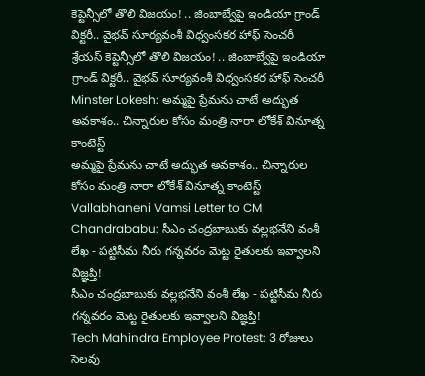కెప్టెన్సీలో తొలి విజయం! .. జింబాబ్వేపై ఇండియా గ్రాండ్ విక్టరీ.. వైభవ్ సూర్యవంశీ విధ్వంసకర హాఫ్ సెంచరీ
శ్రేయస్ కెప్టెన్సీలో తొలి విజయం! .. జింబాబ్వేపై ఇండియా గ్రాండ్ విక్టరీ.. వైభవ్ సూర్యవంశీ విధ్వంసకర హాఫ్ సెంచరీ
Minster Lokesh: అమ్మపై ప్రేమను చాటే అద్భుత అవకాశం.. చిన్నారుల కోసం మంత్రి నారా లోకేశ్ వినూత్న కాంటెస్ట్
అమ్మపై ప్రేమను చాటే అద్భుత అవకాశం.. చిన్నారుల కోసం మంత్రి నారా లోకేశ్ వినూత్న కాంటెస్ట్
Vallabhaneni Vamsi Letter to CM Chandrababu: సీఎం చంద్రబాబుకు వల్లభనేని వంశీ లేఖ - పట్టిసీమ నీరు గన్నవరం మెట్ట రైతులకు ఇవ్వాలని విజ్ఞప్తి!
సీఎం చంద్రబాబుకు వల్లభనేని వంశీ లేఖ - పట్టిసీమ నీరు గన్నవరం మెట్ట రైతులకు ఇవ్వాలని విజ్ఞప్తి!
Tech Mahindra Employee Protest: 3 రోజులు సెలవు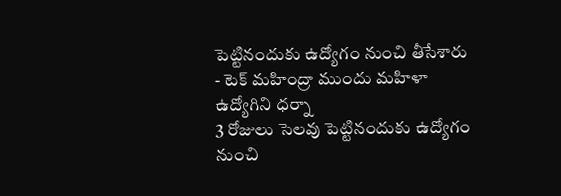పెట్టినందుకు ఉద్యోగం నుంచి తీసేశారు - టెక్ మహింద్రా ముందు మహిళా ఉద్యోగిని ధర్నా
3 రోజులు సెలవు పెట్టినందుకు ఉద్యోగం నుంచి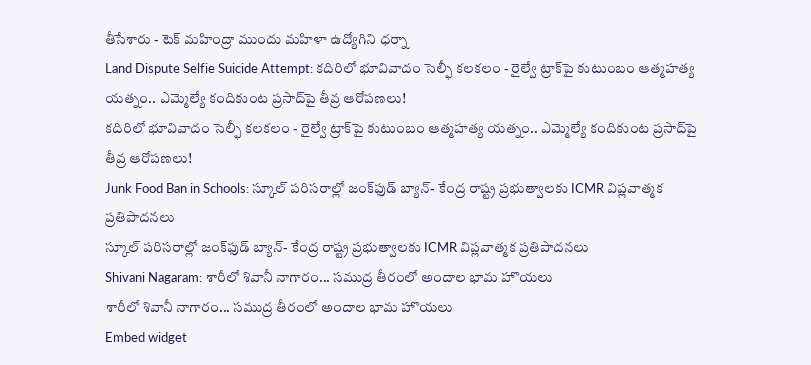తీసేశారు - టెక్ మహింద్రా ముందు మహిళా ఉద్యోగిని ధర్నా
Land Dispute Selfie Suicide Attempt: కదిరిలో భూవివాదం సెల్ఫీ కలకలం - రైల్వే ట్రాక్‌పై కుటుంబం ఆత్మహత్య యత్నం.. ఎమ్మెల్యే కందికుంట ప్రసాద్‌పై తీవ్ర ఆరోపణలు!
కదిరిలో భూవివాదం సెల్ఫీ కలకలం - రైల్వే ట్రాక్‌పై కుటుంబం ఆత్మహత్య యత్నం.. ఎమ్మెల్యే కందికుంట ప్రసాద్‌పై తీవ్ర ఆరోపణలు!
Junk Food Ban in Schools: స్కూల్ పరిసరాల్లో జంక్‌ఫుడ్ బ్యాన్- కేంద్ర రాష్ట్ర ప్రభుత్వాలకు ICMR విప్లవాత్మక ప్రతిపాదనలు
స్కూల్ పరిసరాల్లో జంక్‌ఫుడ్ బ్యాన్- కేంద్ర రాష్ట్ర ప్రభుత్వాలకు ICMR విప్లవాత్మక ప్రతిపాదనలు
Shivani Nagaram: శారీలో శివానీ నాగారం... సముద్ర తీరంలో అందాల భామ హొయలు
శారీలో శివానీ నాగారం... సముద్ర తీరంలో అందాల భామ హొయలు
Embed widget